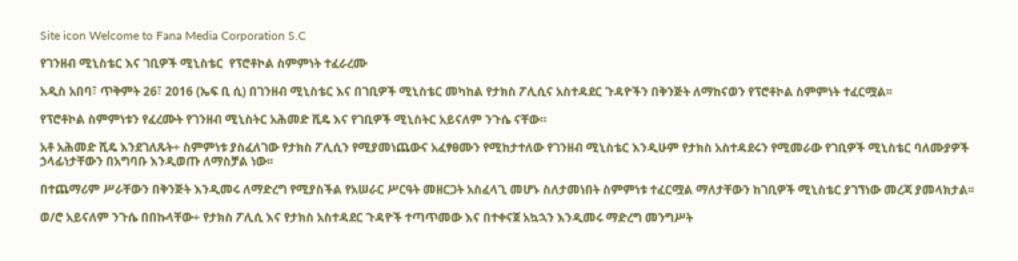Site icon Welcome to Fana Media Corporation S.C

የገንዘብ ሚኒስቴር እና ገቢዎች ሚኒስቴር  የፕሮቶኮል ስምምነት ተፈራረሙ

አዲስ አበባ፣ ጥቅምት 26፣ 2016 (ኤፍ ቢ ሲ) በገንዘብ ሚኒስቴር እና በገቢዎች ሚኒስቴር መካከል የታክስ ፖሊሲና አስተዳደር ጉዳዮችን በቅንጅት ለማከናወን የፕሮቶኮል ስምምነት ተፈርሟል፡፡

የፕሮቶኮል ስምምነቱን የፈረሙት የገንዘብ ሚኒስትር አሕመድ ሺዴ እና የገቢዎች ሚኒስትር አይናለም ንጉሴ ናቸው።

አቶ አሕመድ ሺዴ እንደገለጹት÷ ስምምነቱ ያስፈለገው የታክስ ፖሊሲን የሚያመነጨውና አፈፃፀሙን የሚከታተለው የገንዘብ ሚኒስቴር እንዲሁም የታክስ አስተዳደሩን የሚመራው የገቢዎች ሚኒስቴር ባለሙያዎች ኃላፊነታቸውን በአግባቡ እንዲወጡ ለማስቻል ነው፡፡

በተጨማሪም ሥራቸውን በቅንጅት እንዲመሩ ለማድረግ የሚያስችል የአሠራር ሥርዓት መዘርጋት አስፈላጊ መሆኑ ስለታመነበት ስምምነቱ ተፈርሟል ማለታቸውን ከገቢዎች ሚኒስቴር ያገኘነው መረጃ ያመላክታል፡፡

ወ/ሮ አይናለም ንጉሴ በበኩላቸው÷ የታክስ ፖሊሲ እና የታክስ አስተዳደር ጉዳዮች ተጣጥመው እና በተቀናጀ አኳኋን እንዲመሩ ማድረግ መንግሥት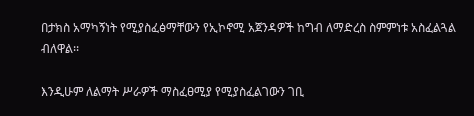በታክስ አማካኝነት የሚያስፈፅማቸውን የኢኮኖሚ አጀንዳዎች ከግብ ለማድረስ ስምምነቱ አስፈልጓል ብለዋል፡፡

እንዲሁም ለልማት ሥራዎች ማስፈፀሚያ የሚያስፈልገውን ገቢ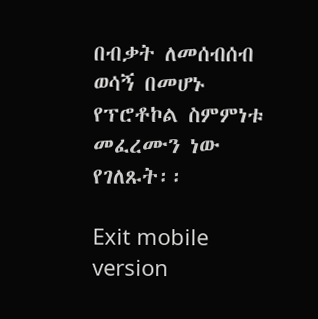በብቃት ለመሰብሰብ ወሳኝ በመሆኑ የፕሮቶኮል ስምምነቱ መፈረሙን ነው የገለጹት፡፡

Exit mobile version